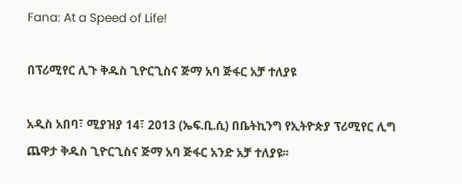Fana: At a Speed of Life!

በፕሪሚየር ሊጉ ቅዱስ ጊዮርጊስና ጅማ አባ ጅፋር አቻ ተለያዩ

አዲስ አበባ፣ ሚያዝያ 14፣ 2013 (ኤፍ.ቢ.ሲ) በቤትኪንግ የኢትዮጵያ ፕሪሚየር ሊግ ጨዋታ ቅዱስ ጊዮርጊስና ጅማ አባ ጅፋር አንድ አቻ ተለያዩ፡፡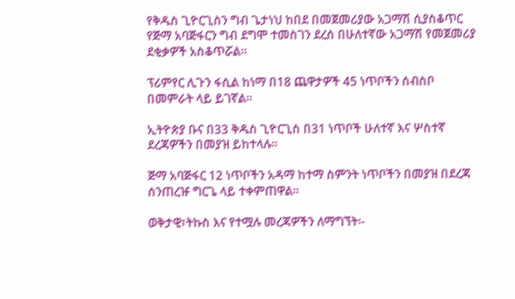የቅዱስ ጊዮርጊስን ግብ ጌታነህ ከበደ በመጀመሪያው አጋማሽ ሲያስቆጥር የጅማ አባጅፋርን ግብ ደግሞ ተመስገን ደረሰ በሁለተኛው አጋማሽ የመጀመሪያ ደቂቃዎች አስቆጥሯል፡፡

ፕሪምየር ሊጉን ፋሲል ከነማ በ18 ጨዋታዎች 45 ነጥቦችን ሰብስቦ በመምራት ላይ ይገኛል፡፡

ኢትዮጵያ ቡና በ33 ቅዱስ ጊዮርጊስ በ31 ነጥቦች ሁለተኛ እና ሦስተኛ ደረጃዎችን በመያዝ ይከተላሉ፡፡

ጅማ አባጅፋር 12 ነጥቦችን አዳማ ከተማ ስምንት ነጥቦችን በመያዝ በደረጃ ሰንጠረዡ ግርጌ ላይ ተቀምጠዋል፡፡

ወቅታዊ፣ትኩስ እና የተሟሉ መረጃዎችን ለማግኘት፡-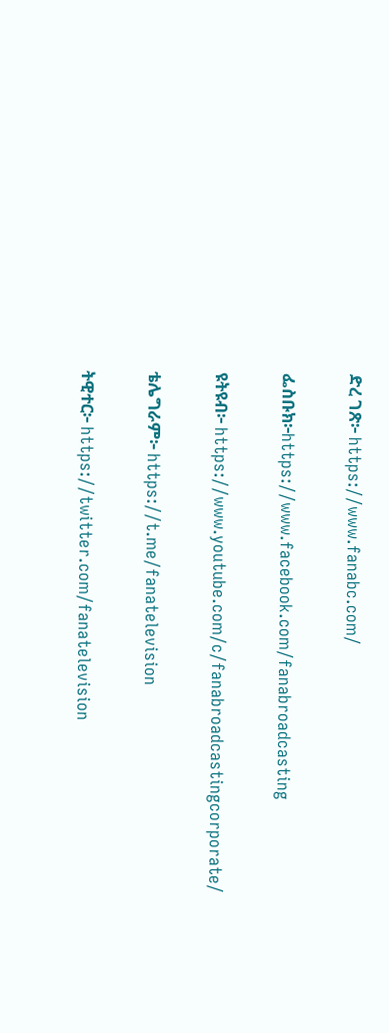ድረ ገጽ፦ https://www.fanabc.com/

ፌስቡክ፦https://www.facebook.com/fanabroadcasting

ዩትዩብ፦ https://www.youtube.com/c/fanabroadcastingcorporate/

ቴሌግራም፦ https://t.me/fanatelevision

ትዊተር፦ https://twitter.com/fanatelevision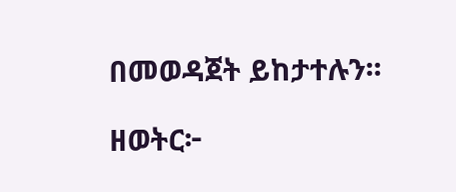በመወዳጀት ይከታተሉን፡፡

ዘወትር፦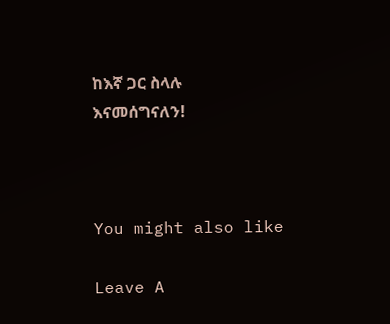ከእኛ ጋር ስላሉ እናመሰግናለን!



You might also like

Leave A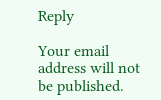Reply

Your email address will not be published.